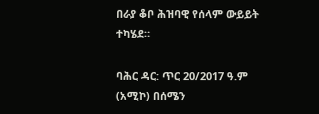በራያ ቆቦ ሕዝባዊ የሰላም ውይይት ተካሄደ።

ባሕር ዳር: ጥር 20/2017 ዓ.ም (አሚኮ) በሰሜን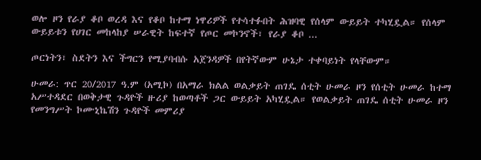ወሎ ዞን የራያ ቆቦ ወረዳ እና የቆቦ ከተማ ነዋሪዎች የተሳተፉበት ሕዝባዊ የሰላም ውይይት ተካሂዷል። የሰላም ውይይቱን የሀገር መከላከያ ሠራዊት ከፍተኛ የጦር መኮንኖች፣ የራያ ቆቦ ...

ጦርነትን፣ ስደትን እና ችግርን የሚያባብሱ አጀንዳዎች በየትኛውም ሁኔታ ተቀባይነት የላቸውም።

ሁመራ: ጥር 20/2017 ዓ.ም (አሚኮ) በአማራ ክልል ወልቃይት ጠገዴ ሰቲት ሁመራ ዞን የሰቲት ሁመራ ከተማ አሥተዳደር በወቅታዊ ጉዳዮች ዙሪያ ከወጣቶች ጋር ውይይት አካሂዷል። የወልቃይት ጠገዴ ሰቲት ሁመራ ዞን የመንግሥት ኮሙኒኬሽን ጉዳዮች መምሪያ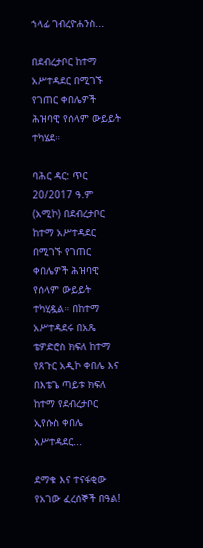ኀላፊ ገብረዮሐንስ...

በደብረታቦር ከተማ አሥተዳደር በሚገኙ የገጠር ቀበሌዎች ሕዝባዊ የሰላም ውይይት ተካሄደ።

ባሕር ዳር: ጥር 20/2017 ዓ.ም (አሚኮ) በደብረታቦር ከተማ አሥተዳደር በሚገኙ የገጠር ቀበሌዎች ሕዝባዊ የሰላም ውይይት ተካሂዷል። በከተማ አሥተዳደሩ በአጼ ቴዎድሮስ ክፍለ ከተማ የጸጉር አዲኮ ቀበሌ እና በእቴጌ ጣይቱ ክፍለ ከተማ የደብረታቦር ኢየሱስ ቀበሌ አሥተዳደር...

ደማቁ እና ተናፋቂው የአገው ፈረሰኞች በዓል!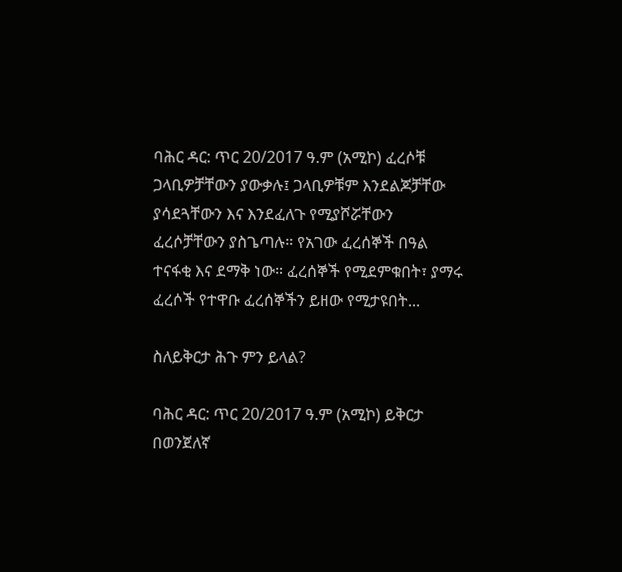ባሕር ዳር: ጥር 20/2017 ዓ.ም (አሚኮ) ፈረሶቹ ጋላቢዎቻቸውን ያውቃሉ፤ ጋላቢዎቹም እንደልጆቻቸው ያሳደጓቸውን እና እንደፈለጉ የሚያሾሯቸውን ፈረሶቻቸውን ያስጌጣሉ። የአገው ፈረሰኞች በዓል ተናፋቂ እና ደማቅ ነው። ፈረሰኞች የሚደምቁበት፣ ያማሩ ፈረሶች የተዋቡ ፈረሰኞችን ይዘው የሚታዩበት...

ስለይቅርታ ሕጉ ምን ይላል?

ባሕር ዳር: ጥር 20/2017 ዓ.ም (አሚኮ) ይቅርታ በወንጀለኛ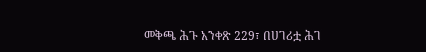መቅጫ ሕጉ አንቀጽ 229፣ በሀገሪቷ ሕገ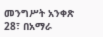መንግሥት አንቀጽ 28፣ በአማራ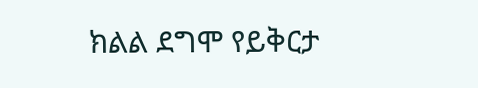ክልል ደግሞ የይቅርታ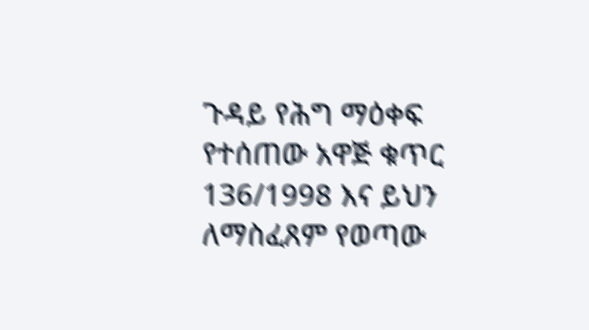ጉዳይ የሕግ ማዕቀፍ የተሰጠው አዋጅ ቁጥር 136/1998 እና ይህን ለማስፈጸም የወጣው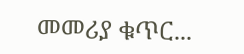መመሪያ ቁጥር...